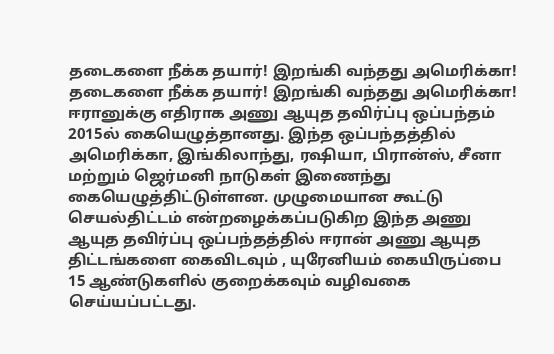தடைகளை நீக்க தயார்! இறங்கி வந்தது அமெரிக்கா!
தடைகளை நீக்க தயார்! இறங்கி வந்தது அமெரிக்கா!
ஈரானுக்கு எதிராக அணு ஆயுத தவிர்ப்பு ஒப்பந்தம் 2015ல் கையெழுத்தானது. இந்த ஒப்பந்தத்தில் அமெரிக்கா, இங்கிலாந்து, ரஷியா, பிரான்ஸ், சீனா மற்றும் ஜெர்மனி நாடுகள் இணைந்து கையெழுத்திட்டுள்ளன. முழுமையான கூட்டு செயல்திட்டம் என்றழைக்கப்படுகிற இந்த அணு ஆயுத தவிர்ப்பு ஒப்பந்தத்தில் ஈரான் அணு ஆயுத திட்டங்களை கைவிடவும் , யுரேனியம் கையிருப்பை 15 ஆண்டுகளில் குறைக்கவும் வழிவகை செய்யப்பட்டது.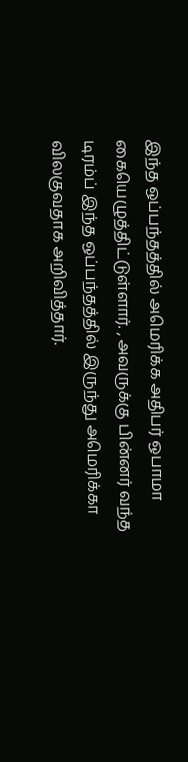இந்த ஒப்பந்தத்தில் அமெரிக்க அதிபர் ஒபாமா கையெழுத்திட்டுள்ளார். , அவருக்கு பின்னர் வந்த டிரம்ப் இந்த ஒப்பந்தத்தில் இருந்து அமெரிக்கா விலகுவதாக அறிவித்தார்.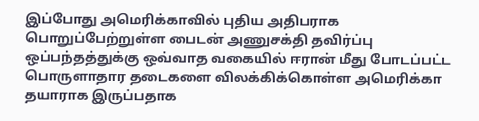இப்போது அமெரிக்காவில் புதிய அதிபராக பொறுப்பேற்றுள்ள பைடன் அணுசக்தி தவிர்ப்பு ஒப்பந்தத்துக்கு ஒவ்வாத வகையில் ஈரான் மீது போடப்பட்ட பொருளாதார தடைகளை விலக்கிக்கொள்ள அமெரிக்கா தயாராக இருப்பதாக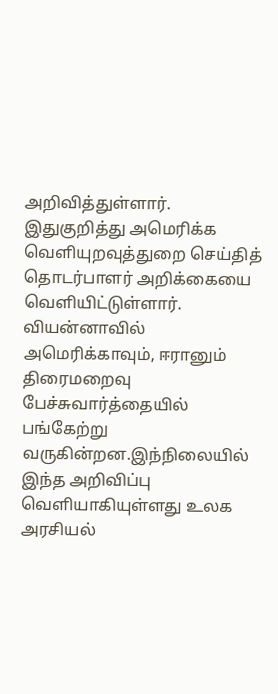அறிவித்துள்ளார்.
இதுகுறித்து அமெரிக்க வெளியுறவுத்துறை செய்தித் தொடர்பாளர் அறிக்கையை வெளியிட்டுள்ளார். வியன்னாவில் அமெரிக்காவும், ஈரானும் திரைமறைவு பேச்சுவார்த்தையில் பங்கேற்று வருகின்றன.இந்நிலையில் இந்த அறிவிப்பு வெளியாகியுள்ளது உலக அரசியல்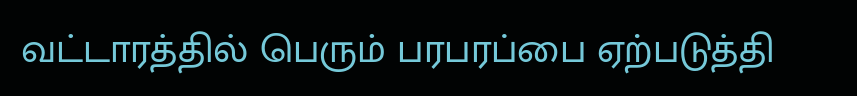வட்டாரத்தில் பெரும் பரபரப்பை ஏற்படுத்தி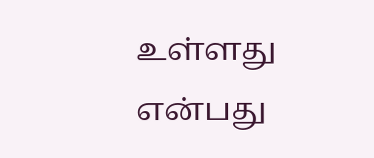உள்ளது என்பது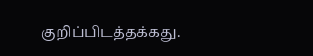குறிப்பிடத்தக்கது.